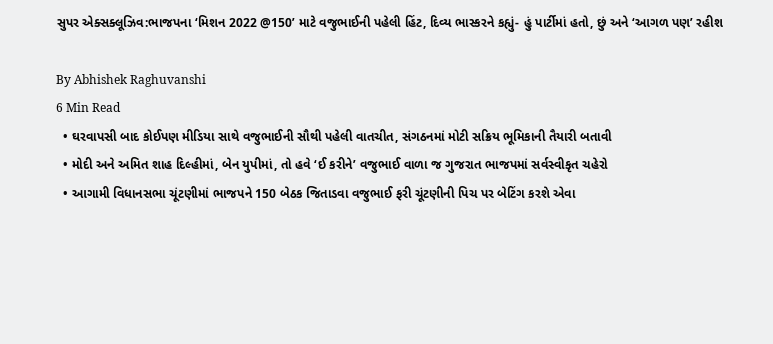સુપર એક્સક્લૂઝિવ:ભાજપના ‘મિશન 2022 @150’ માટે વજુભાઈની પહેલી હિંટ, દિવ્ય ભાસ્કરને કહ્યું- હું પાર્ટીમાં હતો, છું અને ‘આગળ પણ’ રહીશ

By Abhishek Raghuvanshi
6 Min Read
  • ઘરવાપસી બાદ કોઈપણ મીડિયા સાથે વજુભાઈની સૌથી પહેલી વાતચીત, સંગઠનમાં મોટી સક્રિય ભૂમિકાની તૈયારી બતાવી
  • મોદી અને અમિત શાહ દિલ્હીમાં, બેન યુપીમાં, તો હવે ‘ઈ કરીને’ વજુભાઈ વાળા જ ગુજરાત ભાજપમાં સર્વસ્વીકૃત ચહેરો
  • આગામી વિધાનસભા ચૂંટણીમાં ભાજપને 150 બેઠક જિતાડવા વજુભાઈ ફરી ચૂંટણીની પિચ પર બેટિંગ કરશે એવા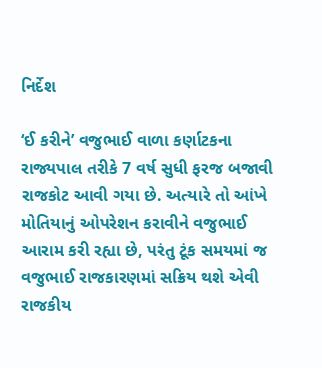નિર્દેશ

‘ઈ કરીને’ વજુભાઈ વાળા કર્ણાટકના રાજ્યપાલ તરીકે 7 વર્ષ સુધી ફરજ બજાવી રાજકોટ આવી ગયા છે. અત્યારે તો આંખે મોતિયાનું ઓપરેશન કરાવીને વજુભાઈ આરામ કરી રહ્યા છે, પરંતુ ટૂંક સમયમાં જ વજુભાઈ રાજકારણમાં સક્રિય થશે એવી રાજકીય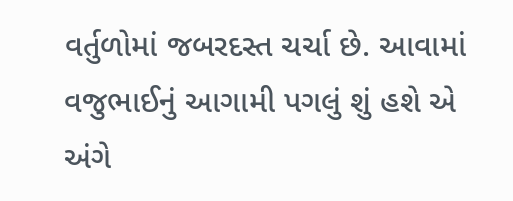વર્તુળોમાં જબરદસ્ત ચર્ચા છે. આવામાં વજુભાઈનું આગામી પગલું શું હશે એ અંગે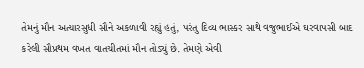તેમનું મૌન અત્યારસુધી સૌને અકળાવી રહ્યું હતું, પરંતુ દિવ્ય ભાસ્કર સાથે વજુભાઈએ ઘરવાપસી બાદ કરેલી સૌપ્રથમ વખત વાતચીતમાં મૌન તોડ્યું છે. તેમણે એવી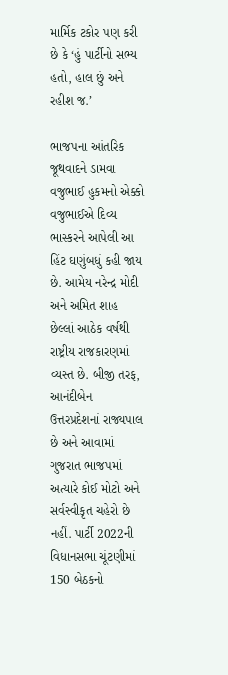માર્મિક ટકોર પણ કરી છે કે ‘હું પાર્ટીનો સભ્ય હતો, હાલ છું અને રહીશ જ.’

ભાજપના આંતરિક જૂથવાદને ડામવા વજુભાઈ હુકમનો એક્કો
વજુભાઈએ દિવ્ય ભાસ્કરને આપેલી આ હિંટ ઘણુંબધું કહી જાય છે. આમેય નરેન્દ્ર મોદી અને અમિત શાહ છેલ્લાં આઠેક વર્ષથી રાષ્ટ્રીય રાજકારણમાં વ્યસ્ત છે. બીજી તરફ, આનંદીબેન ઉત્તરપ્રદેશનાં રાજ્યપાલ છે અને આવામાં ગુજરાત ભાજપમાં અત્યારે કોઈ મોટો અને સર્વસ્વીકૃત ચહેરો છે નહીં. પાર્ટી 2022ની વિધાનસભા ચૂંટણીમાં 150 બેઠકનો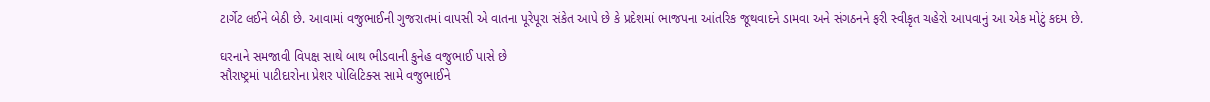ટાર્ગેટ લઈને બેઠી છે. આવામાં વજુભાઈની ગુજરાતમાં વાપસી એ વાતના પૂરેપૂરા સંકેત આપે છે કે પ્રદેશમાં ભાજપના આંતરિક જૂથવાદને ડામવા અને સંગઠનને ફરી સ્વીકૃત ચહેરો આપવાનું આ એક મોટું કદમ છે.

ઘરનાને સમજાવી વિપક્ષ સાથે બાથ ભીડવાની કુનેહ વજુભાઈ પાસે છે
સૌરાષ્ટ્રમાં પાટીદારોના પ્રેશર પોલિટિક્સ સામે વજુભાઈને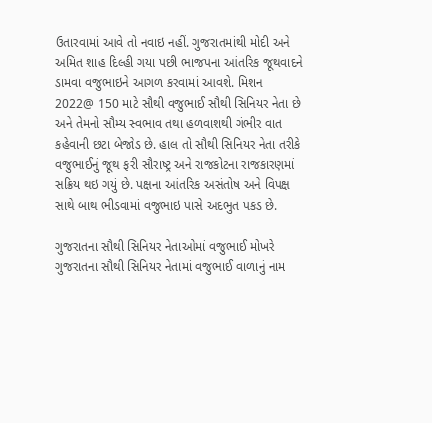ઉતારવામાં આવે તો નવાઇ નહીં. ગુજરાતમાંથી મોદી અને અમિત શાહ દિલ્હી ગયા પછી ભાજપના આંતરિક જૂથવાદને ડામવા વજુભાઇને આગળ કરવામાં આવશે. મિશન 2022@ 150 માટે સૌથી વજુભાઈ સૌથી સિનિયર નેતા છે અને તેમનો સૌમ્ય સ્વભાવ તથા હળવાશથી ગંભીર વાત કહેવાની છટા બેજોડ છે. હાલ તો સૌથી સિનિયર નેતા તરીકે વજુભાઈનું જૂથ ફરી સૌરાષ્ટ્ર અને રાજકોટના રાજકારણમાં સક્રિય થઇ ગયું છે. પક્ષના આંતરિક અસંતોષ અને વિપક્ષ સાથે બાથ ભીડવામાં વજુભાઇ પાસે અદભુત પકડ છે.

ગુજરાતના સૌથી સિનિયર નેતાઓમાં વજુભાઈ મોખરે
ગુજરાતના સૌથી સિનિયર નેતામાં વજુભાઈ વાળાનું નામ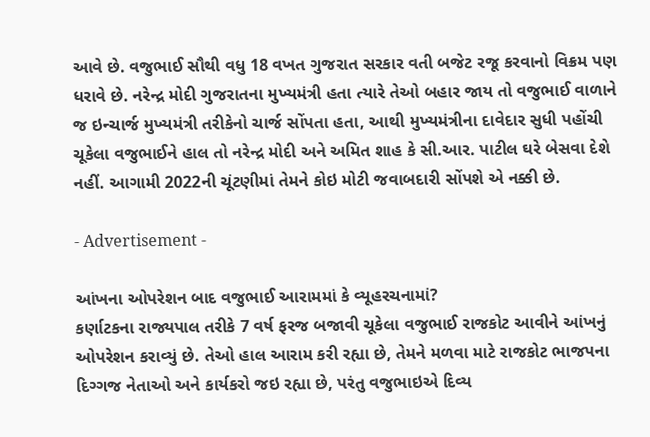આવે છે. વજુભાઈ સૌથી વધુ 18 વખત ગુજરાત સરકાર વતી બજેટ રજૂ કરવાનો વિક્રમ પણ ધરાવે છે. નરેન્દ્ર મોદી ગુજરાતના મુખ્યમંત્રી હતા ત્યારે તેઓ બહાર જાય તો વજુભાઈ વાળાને જ ઇન્ચાર્જ મુખ્યમંત્રી તરીકેનો ચાર્જ સોંપતા હતા, આથી મુખ્યમંત્રીના દાવેદાર સુધી પહોંચી ચૂકેલા વજુભાઈને હાલ તો નરેન્દ્ર મોદી અને અમિત શાહ કે સી.આર. પાટીલ ઘરે બેસવા દેશે નહીં. આગામી 2022ની ચૂંટણીમાં તેમને કોઇ મોટી જવાબદારી સોંપશે એ નક્કી છે.

- Advertisement -

આંખના ઓપરેશન બાદ વજુભાઈ આરામમાં કે વ્યૂહરચનામાં?
કર્ણાટકના રાજ્યપાલ તરીકે 7 વર્ષ ફરજ બજાવી ચૂકેલા વજુભાઈ રાજકોટ આવીને આંખનું ઓપરેશન કરાવ્યું છે. તેઓ હાલ આરામ કરી રહ્યા છે, તેમને મળવા માટે રાજકોટ ભાજપના દિગ્ગજ નેતાઓ અને કાર્યકરો જઇ રહ્યા છે, પરંતુ વજુભાઇએ દિવ્ય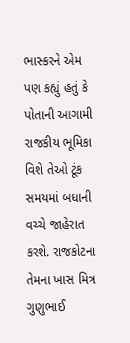ભાસ્કરને એમ પણ કહ્યું હતું કે પોતાની આગામી રાજકીય ભૂમિકા વિશે તેઓ ટૂંક સમયમાં બધાની વચ્ચે જાહેરાત કરશે. રાજકોટના તેમના ખાસ મિત્ર ગુણુભાઈ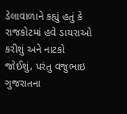ડેલાવાળાને કહ્યું હતું કે રાજકોટમાં હવે ડાયરાઓ કરીશું અને નાટકો જોઈશું, પરંતુ વજુભાઇ ગુજરાતના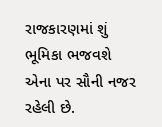રાજકારણમાં શું ભૂમિકા ભજવશે એના પર સૌની નજર રહેલી છે.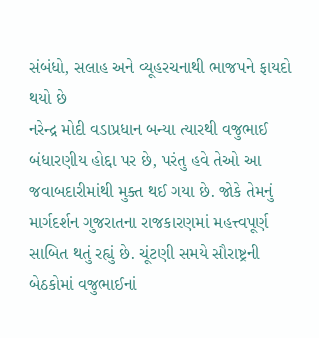સંબંધો, સલાહ અને વ્યૂહરચનાથી ભાજપને ફાયદો થયો છે
નરેન્દ્ર મોદી વડાપ્રધાન બન્યા ત્યારથી વજુભાઈ બંધારણીય હોદ્દા પર છે, પરંતુ હવે તેઓ આ જવાબદારીમાંથી મુક્ત થઈ ગયા છે. જોકે તેમનું માર્ગદર્શન ગુજરાતના રાજકારણમાં મહત્ત્વપૂર્ણ સાબિત થતું રહ્યું છે. ચૂંટણી સમયે સૌરાષ્ટ્રની બેઠકોમાં વજુભાઈનાં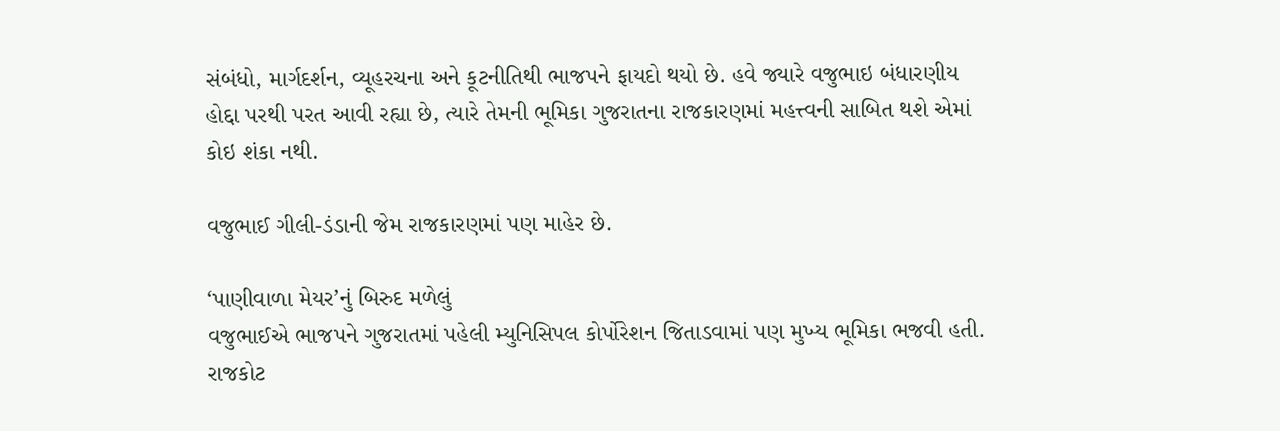સંબંધો, માર્ગદર્શન, વ્યૂહરચના અને કૂટનીતિથી ભાજપને ફાયદો થયો છે. હવે જ્યારે વજુભાઇ બંધારણીય હોદ્દા પરથી પરત આવી રહ્યા છે, ત્યારે તેમની ભૂમિકા ગુજરાતના રાજકારણમાં મહત્ત્વની સાબિત થશે એમાં કોઇ શંકા નથી.

વજુભાઈ ગીલી-ડંડાની જેમ રાજકારણમાં પણ માહેર છે.

‘પાણીવાળા મેયર’નું બિરુદ મળેલું
વજુભાઈએ ભાજપને ગુજરાતમાં પહેલી મ્યુનિસિપલ કોર્પોરેશન જિતાડવામાં પણ મુખ્ય ભૂમિકા ભજવી હતી. રાજકોટ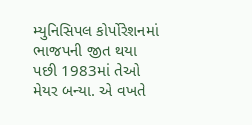મ્યુનિસિપલ કોર્પોરેશનમાં ભાજપની જીત થયા પછી 1983માં તેઓ મેયર બન્યા. એ વખતે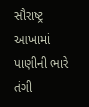સૌરાષ્ટ્ર આખામાં પાણીની ભારે તંગી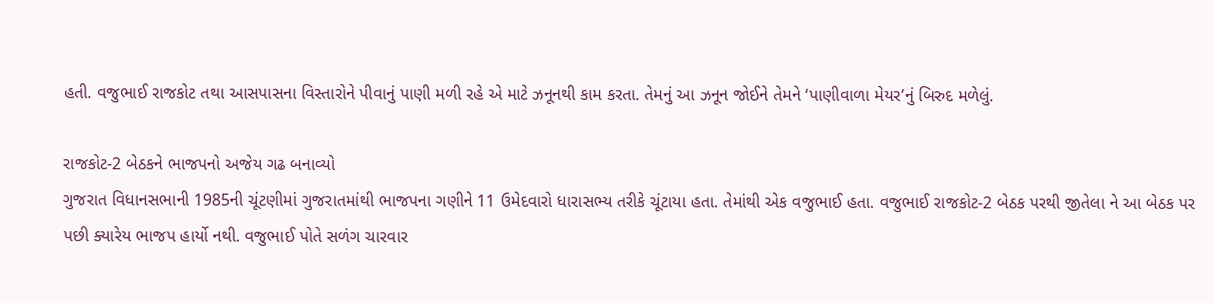હતી. વજુભાઈ રાજકોટ તથા આસપાસના વિસ્તારોને પીવાનું પાણી મળી રહે એ માટે ઝનૂનથી કામ કરતા. તેમનું આ ઝનૂન જોઈને તેમને ‘પાણીવાળા મેયર’નું બિરુદ મળેલું.

રાજકોટ-2 બેઠકને ભાજપનો અજેય ગઢ બનાવ્યો
ગુજરાત વિધાનસભાની 1985ની ચૂંટણીમાં ગુજરાતમાંથી ભાજપના ગણીને 11 ઉમેદવારો ધારાસભ્ય તરીકે ચૂંટાયા હતા. તેમાંથી એક વજુભાઈ હતા. વજુભાઈ રાજકોટ-2 બેઠક પરથી જીતેલા ને આ બેઠક પર પછી ક્યારેય ભાજપ હાર્યો નથી. વજુભાઈ પોતે સળંગ ચારવાર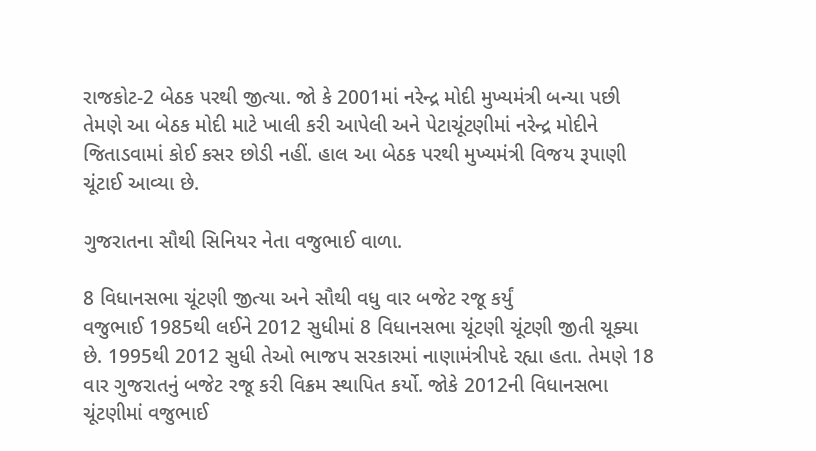રાજકોટ-2 બેઠક પરથી જીત્યા. જો કે 2001માં નરેન્દ્ર મોદી મુખ્યમંત્રી બન્યા પછી તેમણે આ બેઠક મોદી માટે ખાલી કરી આપેલી અને પેટાચૂંટણીમાં નરેન્દ્ર મોદીને જિતાડવામાં કોઈ કસર છોડી નહીં. હાલ આ બેઠક પરથી મુખ્યમંત્રી વિજય રૂપાણી ચૂંટાઈ આવ્યા છે.

ગુજરાતના સૌથી સિનિયર નેતા વજુભાઈ વાળા.

8 વિધાનસભા ચૂંટણી જીત્યા અને સૌથી વધુ વાર બજેટ રજૂ કર્યું
વજુભાઈ 1985થી લઈને 2012 સુધીમાં 8 વિધાનસભા ચૂંટણી ચૂંટણી જીતી ચૂક્યા છે. 1995થી 2012 સુધી તેઓ ભાજપ સરકારમાં નાણામંત્રીપદે રહ્યા હતા. તેમણે 18 વાર ગુજરાતનું બજેટ રજૂ કરી વિક્રમ સ્થાપિત કર્યો. જોકે 2012ની વિધાનસભા ચૂંટણીમાં વજુભાઈ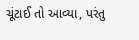ચૂંટાઈ તો આવ્યા, પરંતુ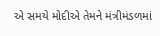એ સમયે મોદીએ તેમને મંત્રીમંડળમાં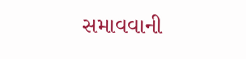સમાવવાની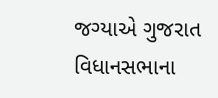જગ્યાએ ગુજરાત વિધાનસભાના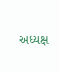અધ્યક્ષ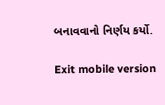બનાવવાનો નિર્ણય કર્યો.

Exit mobile version